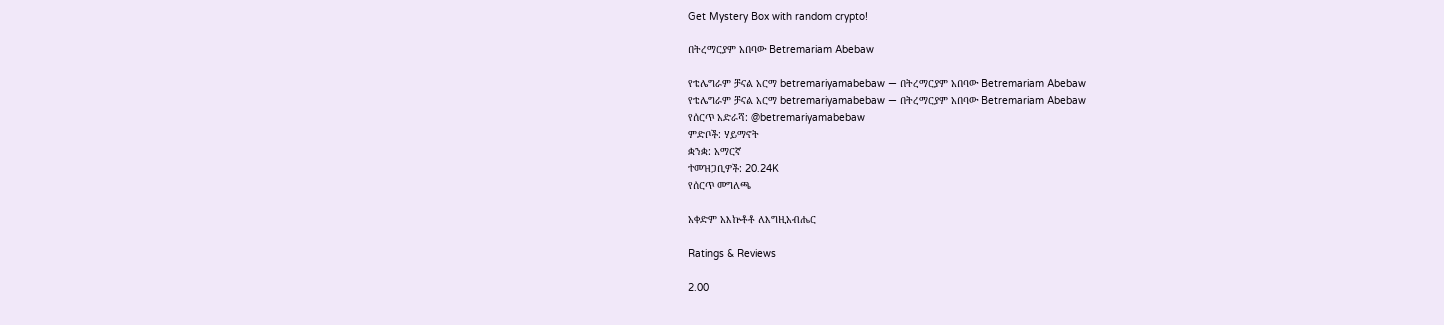Get Mystery Box with random crypto!

በትረማርያም አበባው Betremariam Abebaw

የቴሌግራም ቻናል አርማ betremariyamabebaw — በትረማርያም አበባው Betremariam Abebaw
የቴሌግራም ቻናል አርማ betremariyamabebaw — በትረማርያም አበባው Betremariam Abebaw
የሰርጥ አድራሻ: @betremariyamabebaw
ምድቦች: ሃይማኖት
ቋንቋ: አማርኛ
ተመዝጋቢዎች: 20.24K
የሰርጥ መግለጫ

አቀድም አእኵቶቶ ለእግዚአብሔር

Ratings & Reviews

2.00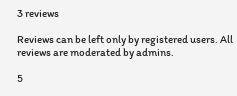3 reviews

Reviews can be left only by registered users. All reviews are moderated by admins.

5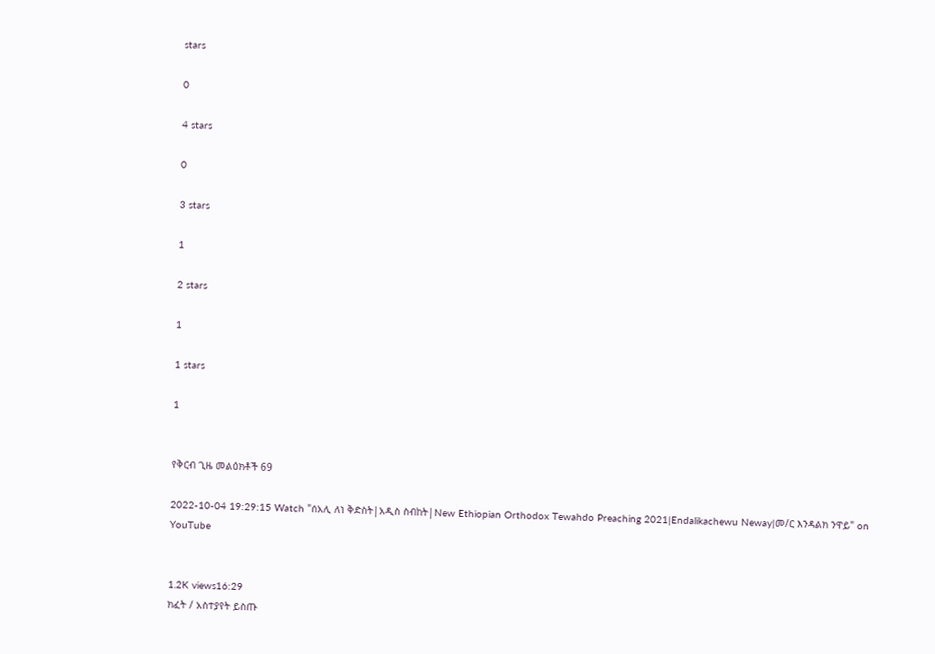stars

0

4 stars

0

3 stars

1

2 stars

1

1 stars

1


የቅርብ ጊዜ መልዕክቶች 69

2022-10-04 19:29:15 Watch "ሰአሊ ለነ ቅድስት|አዲስ ስብከት|New Ethiopian Orthodox Tewahdo Preaching 2021|Endalikachewu Neway|መ/ር እንዳልክ ንዋይ" on YouTube


1.2K views16:29
ክፈት / አስተያየት ይስጡ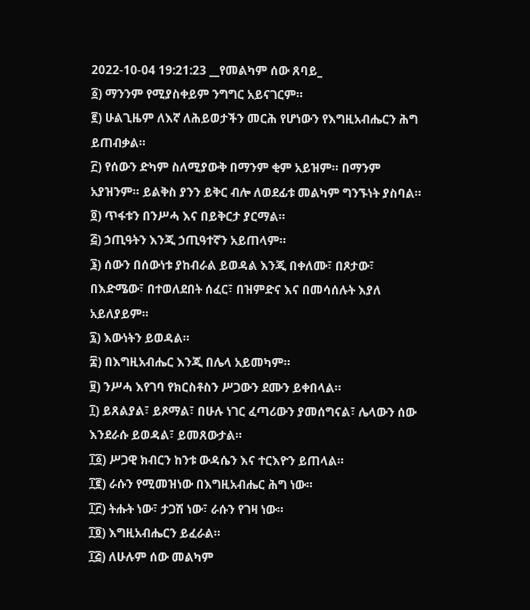2022-10-04 19:21:23 __የመልካም ሰው ጸባይ_
፩) ማንንም የሚያስቀይም ንግግር አይናገርም።
፪) ሁልጊዜም ለእኛ ለሕይወታችን መርሕ የሆነውን የእግዚአብሔርን ሕግ ይጠብቃል።
፫) የሰውን ድካም ስለሚያውቅ በማንም ቂም አይዝም። በማንም አያዝንም። ይልቅስ ያንን ይቅር ብሎ ለወደፊቱ መልካም ግንኙነት ያስባል።
፬) ጥፋቱን በንሥሓ እና በይቅርታ ያርማል።
፭) ኃጢዓትን እንጂ ኃጢዓተኛን አይጠላም።
፮) ሰውን በሰውነቱ ያከብራል ይወዳል እንጂ በቀለሙ፣ በጾታው፣ በእድሜው፣ በተወለደበት ሰፈር፣ በዝምድና እና በመሳሰሉት እያለ አይለያይም።
፯) እውነትን ይወዳል።
፰) በእግዚአብሔር እንጂ በሌላ አይመካም።
፱) ንሥሓ እየገባ የክርስቶስን ሥጋውን ደሙን ይቀበላል።
፲) ይጸልያል፣ ይጾማል፣ በሁሉ ነገር ፈጣሪውን ያመሰግናል፣ ሌላውን ሰው እንደራሱ ይወዳል፣ ይመጸውታል።
፲፩) ሥጋዊ ክብርን ከንቱ ውዳሴን እና ተርእዮን ይጠላል።
፲፪) ራሱን የሚመዝነው በእግዚአብሔር ሕግ ነው።
፲፫) ትሑት ነው፣ ታጋሽ ነው፣ ራሱን የገዛ ነው።
፲፬) እግዚአብሔርን ይፈራል።
፲፭) ለሁሉም ሰው መልካም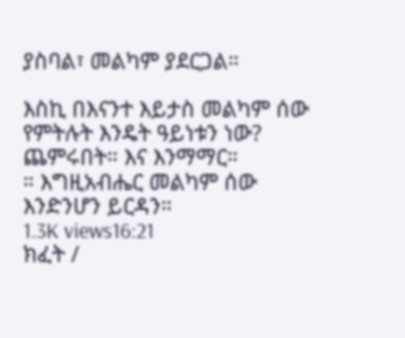ያስባል፣ መልካም ያደርጋል።

እስኪ በእናንተ እይታስ መልካም ሰው የምትሉት እንዴት ዓይነቱን ነው? ጨምሩበት። እና እንማማር።
። እግዚአብሔር መልካም ሰው እንድንሆን ይርዳን።
1.3K views16:21
ክፈት /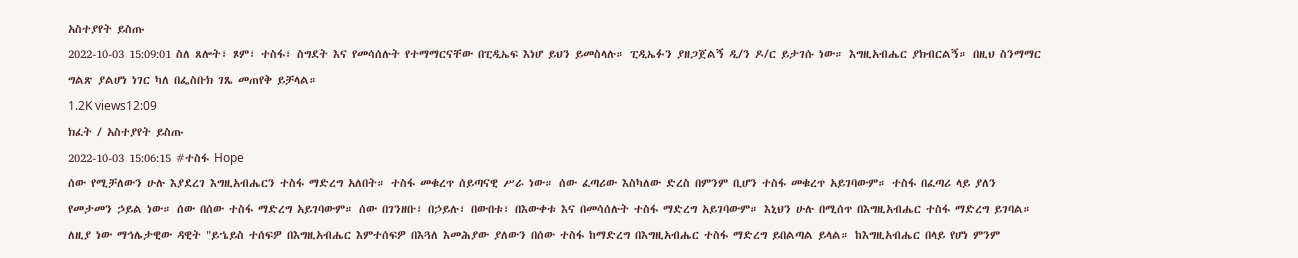አስተያየት ይስጡ
2022-10-03 15:09:01 ስለ ጸሎት፣ ጾም፣ ተስፋ፣ ስግደት እና የመሳሰሉት የተማማርናቸው በፒዲኤፍ እነሆ ይህን ይመስላሉ። ፒዲኤፉን ያዘጋጀልኝ ዲ/ን ዶ/ር ይታገሱ ነው። እግዚአብሔር ያክብርልኝ። በዚህ ስንማማር ግልጽ ያልሆነ ነገር ካለ በፌስቡክ ገጼ መጠየቅ ይቻላል።
1.2K views12:09
ክፈት / አስተያየት ይስጡ
2022-10-03 15:06:15 #ተስፋ Hope
ሰው የሚቻለውን ሁሉ እያደረገ እግዚአብሔርን ተስፋ ማድረግ አለበት። ተስፋ መቁረጥ ሰይጣናዊ ሥራ ነው። ሰው ፈጣሪው እስካለው ድረስ በምንም ቢሆን ተስፋ መቁረጥ አይገባውም። ተስፋ በፈጣሪ ላይ ያለን የመታመን ኃይል ነው። ሰው በሰው ተስፋ ማድረግ አይገባውም። ሰው በገንዘቡ፣ በኃይሉ፣ በውበቱ፣ በእውቀቱ እና በመሳሰሉት ተስፋ ማድረግ አይገባውም። እኒህን ሁሉ በሚሰጥ በእግዚአብሔር ተስፋ ማድረግ ይገባል። ለዚያ ነው ማኅሌታዊው ዳዊት "ይኄይስ ተሰፍዎ በእግዚአብሔር እምተሰፍዎ በእጓለ እመሕያው ያለውን በሰው ተስፋ ከማድረግ በእግዚአብሔር ተስፋ ማድረግ ይበልጣል ይላል። ከእግዚአብሔር በላይ የሆነ ምንም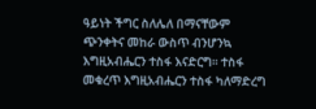ዓይነት ችግር ስለሌለ በማናቸውም ጭንቀትና መከራ ውስጥ ብንሆንኳ እግዚአብሔርን ተስፋ እናድርግ። ተስፋ መቁረጥ እግዚአብሔርን ተስፋ ካለማድረግ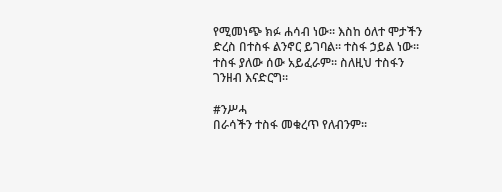የሚመነጭ ክፉ ሐሳብ ነው። እስከ ዕለተ ሞታችን ድረስ በተስፋ ልንኖር ይገባል። ተስፋ ኃይል ነው። ተስፋ ያለው ሰው አይፈራም። ስለዚህ ተስፋን ገንዘብ እናድርግ።

#ንሥሓ
በራሳችን ተስፋ መቁረጥ የለብንም።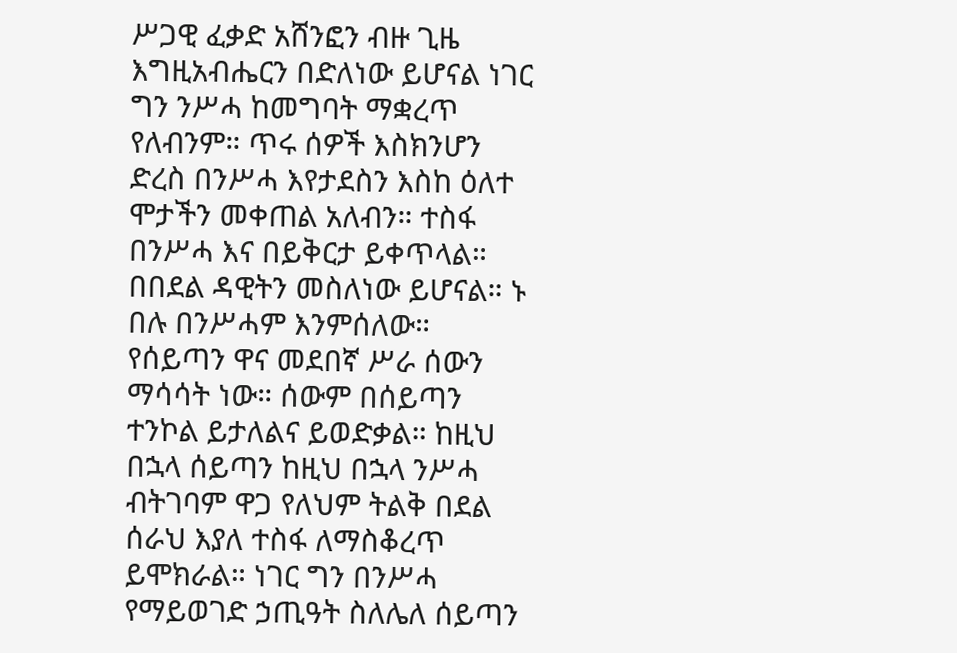ሥጋዊ ፈቃድ አሸንፎን ብዙ ጊዜ እግዚአብሔርን በድለነው ይሆናል ነገር ግን ንሥሓ ከመግባት ማቋረጥ የለብንም። ጥሩ ሰዎች እስክንሆን ድረስ በንሥሓ እየታደስን እስከ ዕለተ ሞታችን መቀጠል አለብን። ተስፋ በንሥሓ እና በይቅርታ ይቀጥላል። በበደል ዳዊትን መስለነው ይሆናል። ኑ በሉ በንሥሓም እንምሰለው። የሰይጣን ዋና መደበኛ ሥራ ሰውን ማሳሳት ነው። ሰውም በሰይጣን ተንኮል ይታለልና ይወድቃል። ከዚህ በኋላ ሰይጣን ከዚህ በኋላ ንሥሓ ብትገባም ዋጋ የለህም ትልቅ በደል ሰራህ እያለ ተስፋ ለማስቆረጥ ይሞክራል። ነገር ግን በንሥሓ የማይወገድ ኃጢዓት ስለሌለ ሰይጣን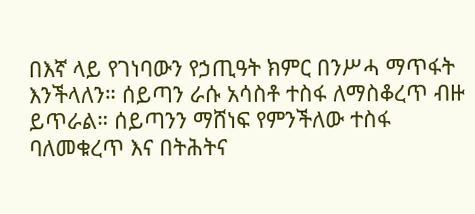በእኛ ላይ የገነባውን የኃጢዓት ክምር በንሥሓ ማጥፋት እንችላለን። ሰይጣን ራሱ አሳስቶ ተስፋ ለማስቆረጥ ብዙ ይጥራል። ሰይጣንን ማሸነፍ የምንችለው ተስፋ ባለመቁረጥ እና በትሕትና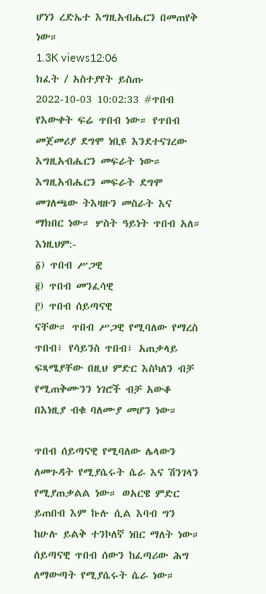ሆነን ረድኤተ እግዚአብሔርን በመጠየቅ ነው።
1.3K views12:06
ክፈት / አስተያየት ይስጡ
2022-10-03 10:02:33 #ጥበብ
የእውቀት ፍሬ ጥበብ ነው። የጥበብ መጀመሪያ ደግሞ ነቢዩ እንደተናገረው እግዚአብሔርን መፍራት ነው። እግዚአብሔርን መፍራት ደግሞ መገለጫው ትእዛዙን መስራት እና ማክበር ነው። ሦስት ዓይነት ጥበብ አለ። እነዚህም:-
፩) ጥበብ ሥጋዊ
፪) ጥበብ መንፈሳዊ
፫) ጥበብ ሰይጣናዊ
ናቸው። ጥበብ ሥጋዊ የሚባለው የማረስ ጥበብ፣ የሳይንስ ጥበብ፣ አጠቃላይ ፍጻሜያቸው በዚህ ምድር እስካለን ብቻ የሚጠቅሙንን ነገሮች ብቻ አውቆ በእነዚያ ብቁ ባለሙያ መሆን ነው።

ጥበብ ሰይጣናዊ የሚባለው ሌላውን ለመጉዳት የሚያሴሩት ሴራ እና ሽንገላን የሚያጠቃልል ነው። ወአርዌ ምድር ይጠበብ እም ኩሉ ሲል እባብ ግን ከሁሉ ይልቅ ተንኮለኛ ነበር ማለት ነው። ሰይጣናዊ ጥበብ ሰውን ከፈጣሪው ሕግ ለማውጣት የሚያሴሩት ሴራ ነው።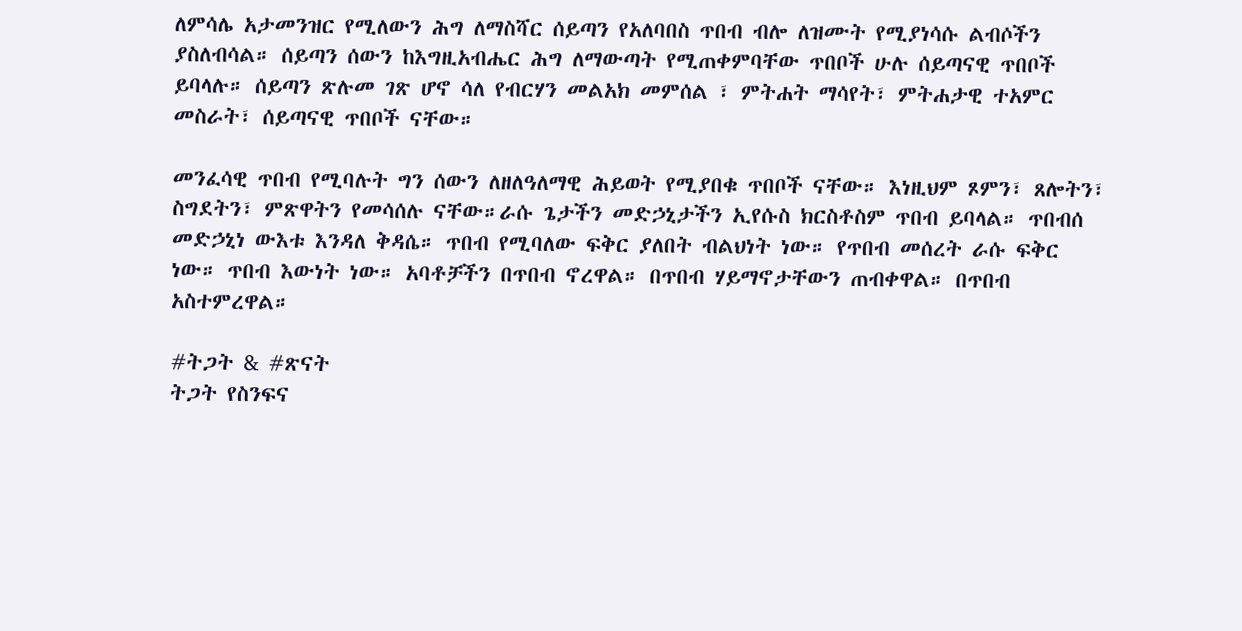ለምሳሌ አታመንዝር የሚለውን ሕግ ለማስሻር ሰይጣን የአለባበስ ጥበብ ብሎ ለዝሙት የሚያነሳሱ ልብሶችን ያስለብሳል። ሰይጣን ሰውን ከእግዚአብሔር ሕግ ለማውጣት የሚጠቀምባቸው ጥበቦች ሁሉ ሰይጣናዊ ጥበቦች ይባላሉ። ሰይጣን ጽሉመ ገጽ ሆኖ ሳለ የብርሃን መልአክ መምሰል ፣ ምትሐት ማሳየት፣ ምትሐታዊ ተአምር መስራት፣ ሰይጣናዊ ጥበቦች ናቸው።

መንፈሳዊ ጥበብ የሚባሉት ግን ሰውን ለዘለዓለማዊ ሕይወት የሚያበቁ ጥበቦች ናቸው። እነዚህም ጾምን፣ ጸሎትን፣ ስግደትን፣ ምጽዋትን የመሳሰሉ ናቸው።ራሱ ጌታችን መድኃኒታችን ኢየሱስ ክርስቶስም ጥበብ ይባላል። ጥበብሰ መድኃኒነ ውእቱ እንዳለ ቅዳሴ። ጥበብ የሚባለው ፍቅር ያለበት ብልህነት ነው። የጥበብ መሰረት ራሱ ፍቅር ነው። ጥበብ እውነት ነው። አባቶቻችን በጥበብ ኖረዋል። በጥበብ ሃይማኖታቸውን ጠብቀዋል። በጥበብ አስተምረዋል።

#ትጋት & #ጽናት
ትጋት የስንፍና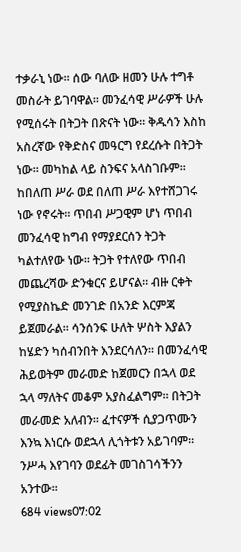ተቃራኒ ነው። ሰው ባለው ዘመን ሁሉ ተግቶ መስራት ይገባዋል። መንፈሳዊ ሥራዎች ሁሉ የሚሰሩት በትጋት በጽናት ነው። ቅዱሳን እስከ አስረኛው የቅድስና መዓርግ የደረሱት በትጋት ነው። መካከል ላይ ስንፍና አላስገቡም። ከበለጠ ሥራ ወደ በለጠ ሥራ እየተሸጋገሩ ነው የኖሩት። ጥበብ ሥጋዊም ሆነ ጥበብ መንፈሳዊ ከግብ የማያደርሰን ትጋት ካልተለየው ነው። ትጋት የተለየው ጥበብ መጨረሻው ድንቁርና ይሆናል። ብዙ ርቀት የሚያስኬድ መንገድ በአንድ እርምጃ ይጀመራል። ሳንሰንፍ ሁለት ሦስት እያልን ከሄድን ካሰብንበት እንደርሳለን። በመንፈሳዊ ሕይወትም መራመድ ከጀመርን በኋላ ወደ ኋላ ማለትና መቆም አያስፈልግም። በትጋት መራመድ አለብን። ፈተናዎች ሲያጋጥሙን እንኳ እነርሱ ወደኋላ ሊጎትቱን አይገባም። ንሥሓ እየገባን ወደፊት መገስገሳችንን አንተው።
684 views07:02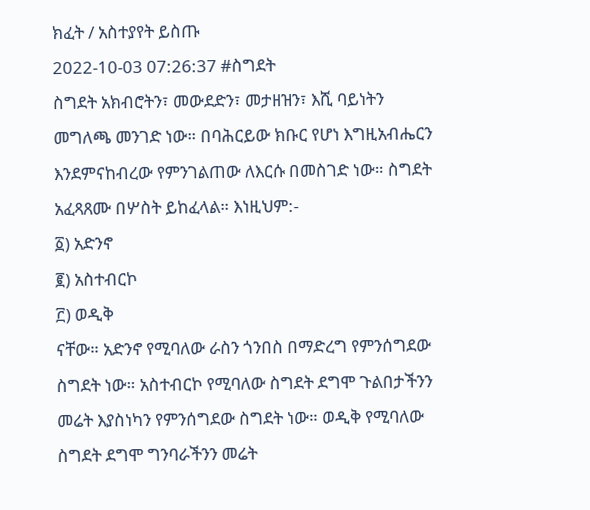ክፈት / አስተያየት ይስጡ
2022-10-03 07:26:37 #ስግደት
ስግደት አክብሮትን፣ መውደድን፣ መታዘዝን፣ እሺ ባይነትን መግለጫ መንገድ ነው። በባሕርይው ክቡር የሆነ እግዚአብሔርን እንደምናከብረው የምንገልጠው ለእርሱ በመስገድ ነው። ስግደት አፈጻጸሙ በሦስት ይከፈላል። እነዚህም:-
፩) አድንኖ
፪) አስተብርኮ
፫) ወዲቅ
ናቸው። አድንኖ የሚባለው ራስን ጎንበስ በማድረግ የምንሰግደው ስግደት ነው። አስተብርኮ የሚባለው ስግደት ደግሞ ጉልበታችንን መሬት እያስነካን የምንሰግደው ስግደት ነው። ወዲቅ የሚባለው ስግደት ደግሞ ግንባራችንን መሬት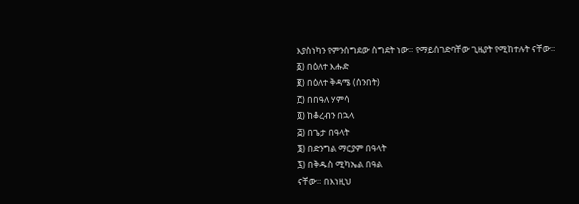እያስነካን የምንሰግደው ስግደት ነው። የማይሰገድባቸው ጊዜያት የሚከተሉት ናቸው።
፩) በዕለተ እሑድ
፪) በዕለተ ቅዳሜ (ሰንበት)
፫) በበዓለ ሃምሳ
፬) ከቆረብን በኋላ
፭) በጌታ በዓላት
፮) በድንግል ማርያም በዓላት
፯) በቅዱስ ሚካኤል በዓል
ናቸው። በእነዚህ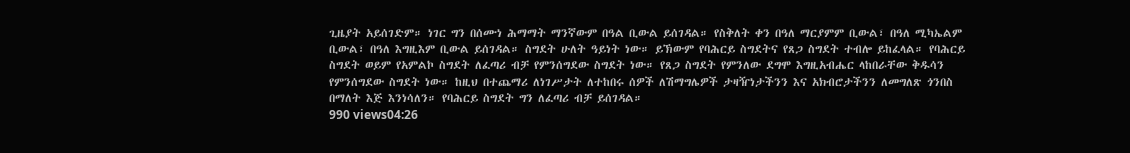ጊዜያት አይሰገድም። ነገር ግን በሰሙነ ሕማማት ማንኛውም በዓል ቢውል ይሰገዳል። የስቅለት ቀን በዓለ ማርያምም ቢውል፣ በዓለ ሚካኤልም ቢውል፣ በዓለ እግዚእም ቢውል ይሰገዳል። ስግደት ሁለት ዓይነት ነው። ይኽውም የባሕርይ ስግደትና የጸጋ ስግደት ተብሎ ይከፈላል። የባሕርይ ስግደት ወይም የአምልኮ ስግደት ለፈጣሪ ብቻ የምንሰግደው ስግደት ነው። የጸጋ ስግደት የምንለው ደግሞ እግዚአብሔር ላከበራቸው ቅዱሳን የምንሰግደው ስግደት ነው። ከዚህ በተጨማሪ ለነገሥታት ለተከበሩ ሰዎች ለሽማግሌዎች ታዛዥነታችንን እና አክብሮታችንን ለመግለጽ ጎንበስ በማለት እጅ እንነሳለን። የባሕርይ ስግደት ግን ለፈጣሪ ብቻ ይሰገዳል።
990 views04:26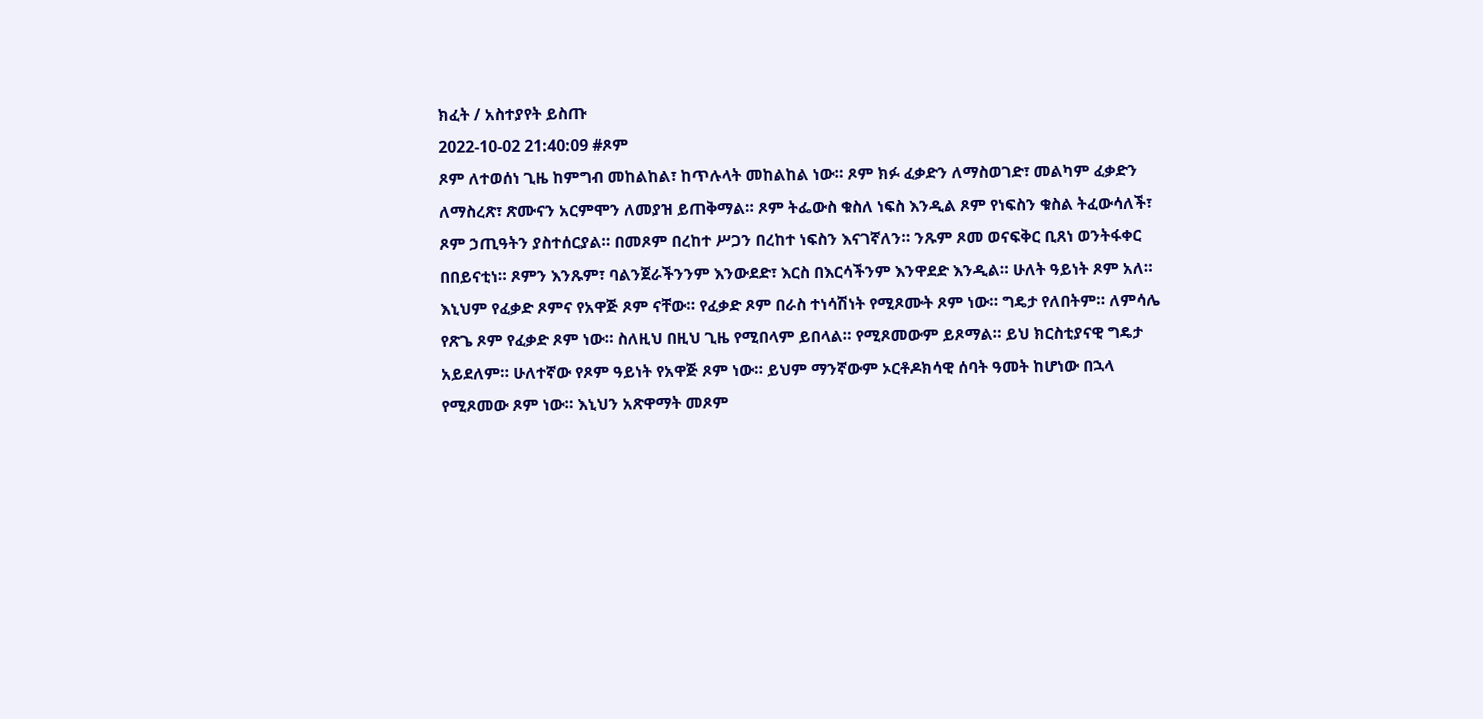ክፈት / አስተያየት ይስጡ
2022-10-02 21:40:09 #ጾም
ጾም ለተወሰነ ጊዜ ከምግብ መከልከል፣ ከጥሉላት መከልከል ነው። ጾም ክፉ ፈቃድን ለማስወገድ፣ መልካም ፈቃድን ለማስረጽ፣ ጽሙናን አርምሞን ለመያዝ ይጠቅማል። ጾም ትፌውስ ቁስለ ነፍስ እንዲል ጾም የነፍስን ቁስል ትፈውሳለች፣ ጾም ኃጢዓትን ያስተሰርያል። በመጾም በረከተ ሥጋን በረከተ ነፍስን እናገኛለን። ንጹም ጾመ ወናፍቅር ቢጸነ ወንትፋቀር በበይናቲነ። ጾምን እንጹም፣ ባልንጀራችንንም እንውደድ፣ እርስ በእርሳችንም እንዋደድ እንዲል። ሁለት ዓይነት ጾም አለ። እኒህም የፈቃድ ጾምና የአዋጅ ጾም ናቸው። የፈቃድ ጾም በራስ ተነሳሽነት የሚጾሙት ጾም ነው። ግዴታ የለበትም። ለምሳሌ የጽጌ ጾም የፈቃድ ጾም ነው። ስለዚህ በዚህ ጊዜ የሚበላም ይበላል። የሚጾመውም ይጾማል። ይህ ክርስቲያናዊ ግዴታ አይደለም። ሁለተኛው የጾም ዓይነት የአዋጅ ጾም ነው። ይህም ማንኛውም ኦርቶዶክሳዊ ሰባት ዓመት ከሆነው በኋላ የሚጾመው ጾም ነው። እኒህን አጽዋማት መጾም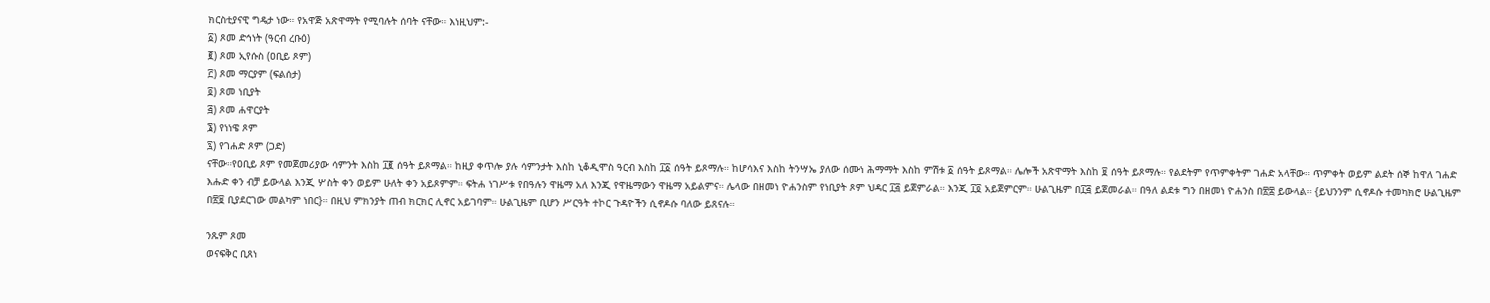ክርስቲያናዊ ግዴታ ነው። የአዋጅ አጽዋማት የሚባሉት ሰባት ናቸው። እነዚህም:-
፩) ጾመ ድኅነት (ዓርብ ረቡዕ)
፪) ጾመ ኢየሱስ (ዐቢይ ጾም)
፫) ጾመ ማርያም (ፍልሰታ)
፬) ጾመ ነቢያት
፭) ጾመ ሐዋርያት
፮) የነነዌ ጾም
፯) የገሐድ ጾም (ጋድ)
ናቸው።የዐቢይ ጾም የመጀመሪያው ሳምንት እስከ ፲፪ ሰዓት ይጾማል። ከዚያ ቀጥሎ ያሉ ሳምንታት እስከ ኒቆዲሞስ ዓርብ እስከ ፲፩ ሰዓት ይጾማሉ። ከሆሳእና እስከ ትንሣኤ ያለው ሰሙነ ሕማማት እስከ ምሽቱ ፩ ሰዓት ይጾማል። ሌሎች አጽዋማት እስከ ፱ ሰዓት ይጾማሉ። የልደትም የጥምቀትም ገሐድ አላቸው። ጥምቀት ወይም ልደት ሰኞ ከዋለ ገሐድ እሑድ ቀን ብቻ ይውላል እንጂ ሦስት ቀን ወይም ሁለት ቀን አይጾምም። ፍትሐ ነገሥቱ የበዓሉን ዋዜማ አለ እንጂ የዋዜማውን ዋዜማ አይልምና። ሌላው በዘመነ ዮሐንስም የነቢያት ጾም ህዳር ፲፭ ይጀምራል። እንጂ ፲፬ አይጀምርም። ሁልጊዜም በ፲፭ ይጀመራል። በዓለ ልደቱ ግን በዘመነ ዮሐንስ በ፳፰ ይውላል። {ይህንንም ሲኖዶሱ ተመካክሮ ሁልጊዜም በ፳፱ ቢያደርገው መልካም ነበር}። በዚህ ምክንያት ጠብ ክርክር ሊኖር አይገባም። ሁልጊዜም ቢሆን ሥርዓት ተኮር ጉዳዮችን ሲኖዶሱ ባለው ይጸናሉ።

ንጹም ጾመ
ወናፍቅር ቢጸነ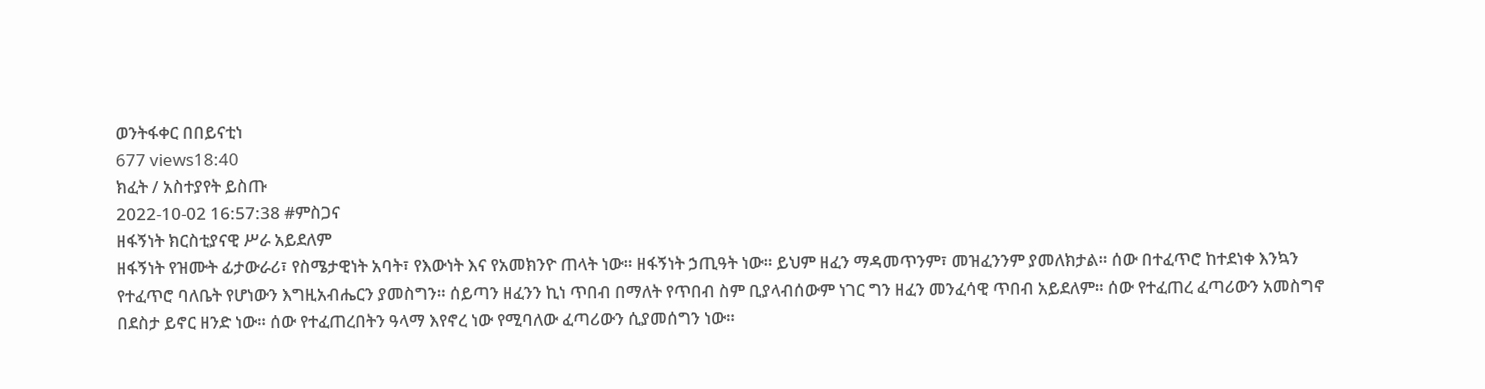ወንትፋቀር በበይናቲነ
677 views18:40
ክፈት / አስተያየት ይስጡ
2022-10-02 16:57:38 #ምስጋና
ዘፋኝነት ክርስቲያናዊ ሥራ አይደለም
ዘፋኝነት የዝሙት ፊታውራሪ፣ የስሜታዊነት አባት፣ የእውነት እና የአመክንዮ ጠላት ነው። ዘፋኝነት ኃጢዓት ነው። ይህም ዘፈን ማዳመጥንም፣ መዝፈንንም ያመለክታል። ሰው በተፈጥሮ ከተደነቀ እንኳን የተፈጥሮ ባለቤት የሆነውን እግዚአብሔርን ያመስግን። ሰይጣን ዘፈንን ኪነ ጥበብ በማለት የጥበብ ስም ቢያላብሰውም ነገር ግን ዘፈን መንፈሳዊ ጥበብ አይደለም። ሰው የተፈጠረ ፈጣሪውን አመስግኖ በደስታ ይኖር ዘንድ ነው። ሰው የተፈጠረበትን ዓላማ እየኖረ ነው የሚባለው ፈጣሪውን ሲያመሰግን ነው።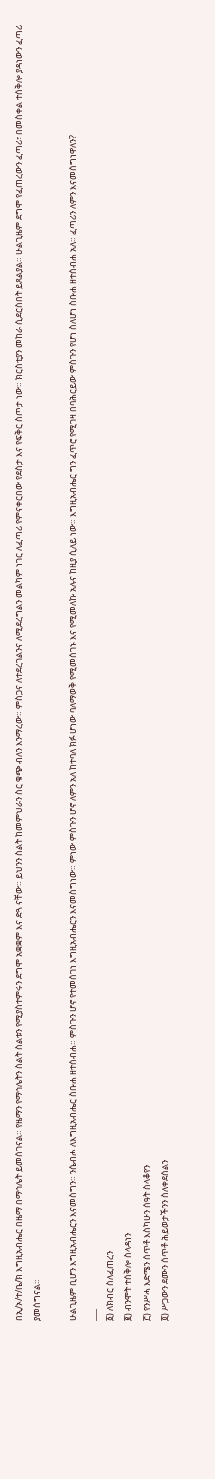በኢ/ኦ/ተ/ቤ/ክ እግዚአብሔር በዜማ በማኅሌት ይመሰገናል። የዜማን የማኅሌትን ስልት ስልቱን የሚያስተምሩን ደግሞ አቋቋም እና ድጓ ናቸው። ይህንን ስልት ከመምህራን ስር ቁጭ ብለን እንማረው። ምስጋና ለተደረገልንና ለሚደረግልን መልካም ነገር ለፈጣሪ የምናቀርበው የደስታ እና የፍቅር ስጦታ ነው። ክርስቲያን መከራ ሲደርስበት ይጸልያል። ሁልጊዜም ደግሞ የፈጠረውን ፈጣሪ፣ በመስቀል ተሰቅሎ ያዳነውን ፈጣሪ ያመሰግናል።

ሁልጊዜም ቢሆን እግዚአብሔርን እናመስግን። ንሴብሖ ለእግዚአብሔር ስቡሐ ዘተሰብሐ። ምስጉን ሆኖ የተመሰገነ እግዚአብሔርን እናመስግነው። ምነው ምስጉን ሆኖ ለምን አለ ከተባለ ክፉ ሆነው ባለማወቅ የሚመሰገኑ እና የሚመለኩ አሉና ከዚያ ሲለይ ነው። እግዚአብሔር ግን ፈጥሮ የሚገዛ በባሕርይው ምስጉን የሆነ ስለሆነ ስቡሐ ዘተሰብሐ አለ። ፈጣሪን ለምን እናመሰግነዋለን?
___
፩) ለክብር ስለፈጠረን
፪) ብንሞት ተሰቅሎ ስላዳነን
፫) የንሥሓ እድሜን ሰጥቶ እስካሁን ሰዓት ስላቆየን
፬) ሥጋውን ደሙን ሰጥቶ ሕይወታችንን ስለቀደሰልን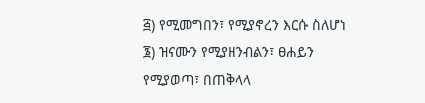፭) የሚመግበን፣ የሚያኖረን እርሱ ስለሆነ
፮) ዝናሙን የሚያዘንብልን፣ ፀሐይን የሚያወጣ፣ በጠቅላላ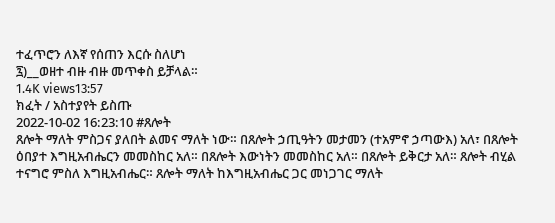ተፈጥሮን ለእኛ የሰጠን እርሱ ስለሆነ
፯)__ወዘተ ብዙ ብዙ መጥቀስ ይቻላል።
1.4K views13:57
ክፈት / አስተያየት ይስጡ
2022-10-02 16:23:10 #ጸሎት
ጸሎት ማለት ምስጋና ያለበት ልመና ማለት ነው። በጸሎት ኃጢዓትን መታመን (ተአምኖ ኃጣውእ) አለ፣ በጸሎት ዕበያተ እግዚአብሔርን መመስከር አለ። በጸሎት እውነትን መመስከር አለ። በጸሎት ይቅርታ አለ። ጸሎት ብሂል ተናግሮ ምስለ እግዚአብሔር። ጸሎት ማለት ከእግዚአብሔር ጋር መነጋገር ማለት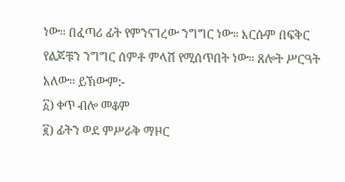ነው። በፈጣሪ ፊት የምንናገረው ንግግር ነው። እርሱም በፍቅር የልጆቹን ንግግር ሰምቶ ምላሽ የሚሰጥበት ነው። ጸሎት ሥርዓት አለው። ይኽውም:-
፩) ቀጥ ብሎ መቆም
፪) ፊትን ወደ ምሥራቅ ማዞር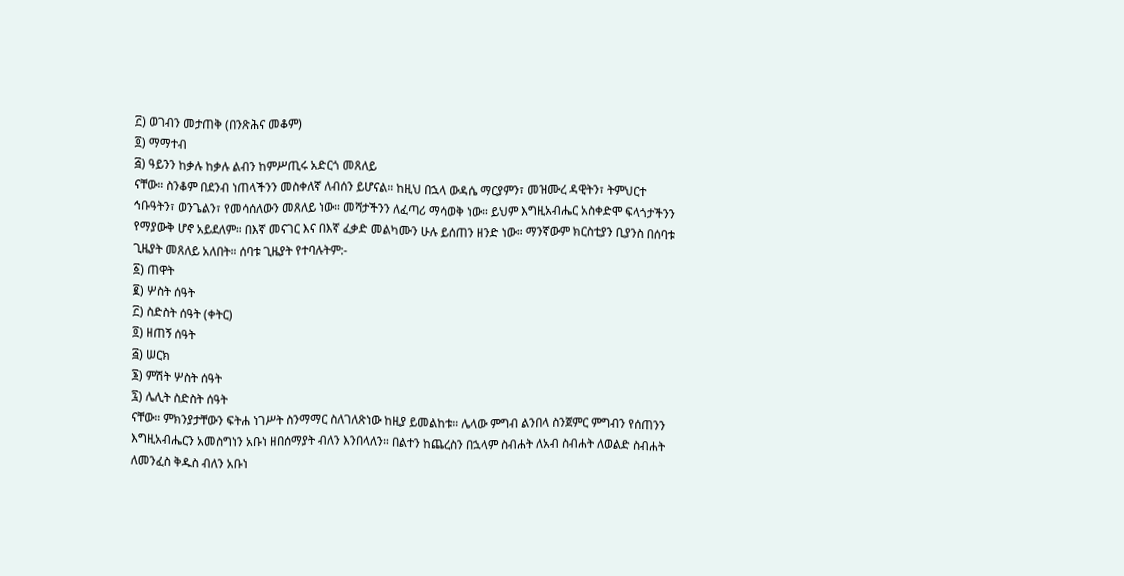፫) ወገብን መታጠቅ (በንጽሕና መቆም)
፬) ማማተብ
፭) ዓይንን ከቃሉ ከቃሉ ልብን ከምሥጢሩ አድርጎ መጸለይ
ናቸው። ስንቆም በደንብ ነጠላችንን መስቀለኛ ለብሰን ይሆናል። ከዚህ በኋላ ውዳሴ ማርያምን፣ መዝሙረ ዳዊትን፣ ትምህርተ ኅቡዓትን፣ ወንጌልን፣ የመሳሰለውን መጸለይ ነው። መሻታችንን ለፈጣሪ ማሳወቅ ነው። ይህም እግዚአብሔር አስቀድሞ ፍላጎታችንን የማያውቅ ሆኖ አይደለም። በእኛ መናገር እና በእኛ ፈቃድ መልካሙን ሁሉ ይሰጠን ዘንድ ነው። ማንኛውም ክርስቲያን ቢያንስ በሰባቱ ጊዜያት መጸለይ አለበት። ሰባቱ ጊዜያት የተባሉትም:-
፩) ጠዋት
፪) ሦስት ሰዓት
፫) ስድስት ሰዓት (ቀትር)
፬) ዘጠኝ ሰዓት
፭) ሠርክ
፮) ምሽት ሦስት ሰዓት
፯) ሌሊት ስድስት ሰዓት
ናቸው። ምክንያታቸውን ፍትሐ ነገሥት ስንማማር ስለገለጽነው ከዚያ ይመልከቱ። ሌላው ምግብ ልንበላ ስንጀምር ምግብን የሰጠንን እግዚአብሔርን አመስግነን አቡነ ዘበሰማያት ብለን እንበላለን። በልተን ከጨረስን በኋላም ስብሐት ለአብ ስብሐት ለወልድ ስብሐት ለመንፈስ ቅዱስ ብለን አቡነ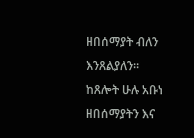ዘበሰማያት ብለን እንጸልያለን። ከጸሎት ሁሉ አቡነ ዘበሰማያትን እና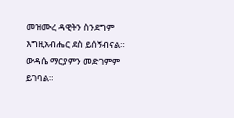መዝሙረ ዳዊትን ስንደግም እግዚአብሔር ደስ ይሰኝብናል። ውዳሴ ማርያምን መድገምም ይገባል።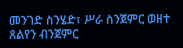መንገድ ስንሄድ፣ ሥራ ስንጀምር ወዘተ ጸልየን ብንጀምር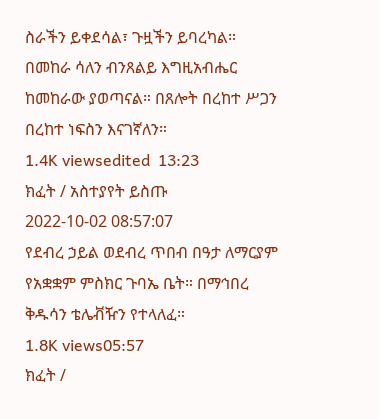ስራችን ይቀደሳል፣ ጉዟችን ይባረካል። በመከራ ሳለን ብንጸልይ እግዚአብሔር ከመከራው ያወጣናል። በጸሎት በረከተ ሥጋን በረከተ ነፍስን እናገኛለን።
1.4K viewsedited  13:23
ክፈት / አስተያየት ይስጡ
2022-10-02 08:57:07
የደብረ ኃይል ወደብረ ጥበብ በዓታ ለማርያም የአቋቋም ምስክር ጉባኤ ቤት። በማኅበረ ቅዱሳን ቴሌቭዥን የተላለፈ።
1.8K views05:57
ክፈት /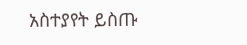አስተያየት ይስጡ